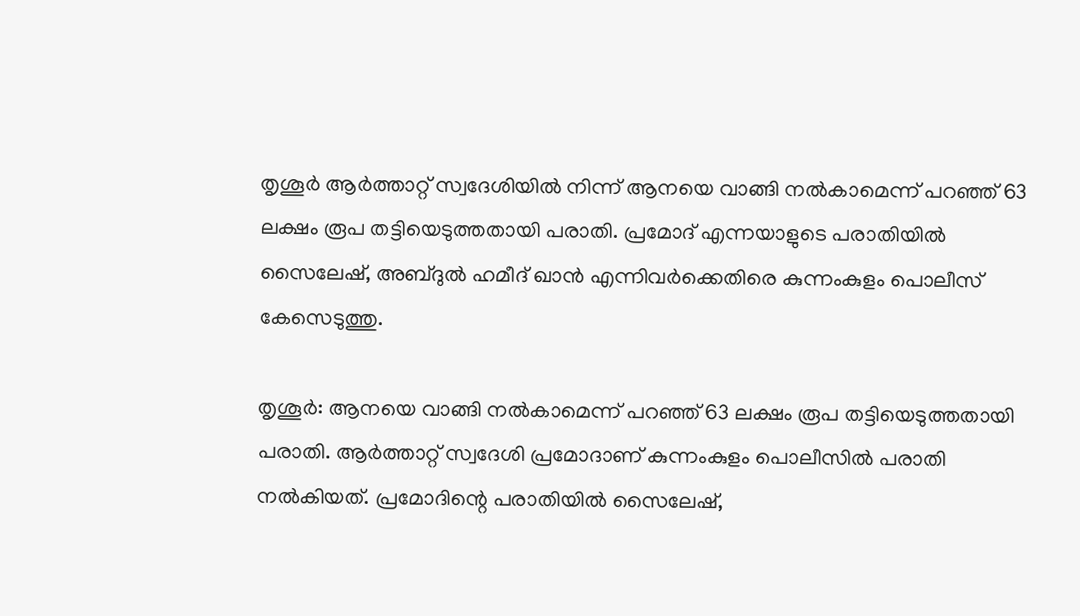തൃശൂർ ആർത്താറ്റ് സ്വദേശിയിൽ നിന്ന് ആനയെ വാങ്ങി നൽകാമെന്ന് പറഞ്ഞ് 63 ലക്ഷം രൂപ തട്ടിയെടുത്തതായി പരാതി. പ്രമോദ് എന്നയാളുടെ പരാതിയിൽ സൈലേഷ്, അബ്ദുൽ ഹമീദ് ഖാൻ എന്നിവർക്കെതിരെ കുന്നംകുളം പൊലീസ് കേസെടുത്തു.

തൃശൂര്‍: ആനയെ വാങ്ങി നല്‍കാമെന്ന് പറഞ്ഞ് 63 ലക്ഷം രൂപ തട്ടിയെടുത്തതായി പരാതി. ആര്‍ത്താറ്റ് സ്വദേശി പ്രമോദാണ് കുന്നംകുളം പൊലീസില്‍ പരാതി നല്‍കിയത്. പ്രമോദിന്റെ പരാതിയില്‍ സൈലേഷ്,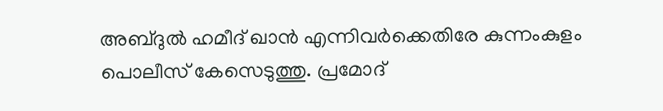അബ്ദുല്‍ ഹമീദ് ഖാന്‍ എന്നിവര്‍ക്കെതിരേ കുന്നംകുളം പൊലീസ് കേസെടുത്തു. പ്രമോദ്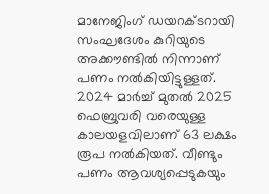മാനേജിംഗ് ഡയറക്ടറായി സംഘദേശം കുറിയുടെ അക്കൗണ്ടില്‍ നിന്നാണ് പണം നല്‍കിയിട്ടുള്ളത്. 2024 മാര്‍ച്ച് മുതല്‍ 2025 ഫെബ്രുവരി വരെയുള്ള കാലയളവിലാണ് 63 ലക്ഷം രൂപ നല്‍കിയത്. വീണ്ടും പണം ആവശ്യപ്പെടുകയും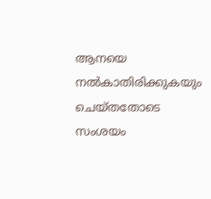ആനയെ നല്‍കാതിരിക്കുകയും ചെയ്തതോടെ സംശയം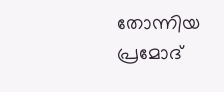തോന്നിയ പ്രമോദ്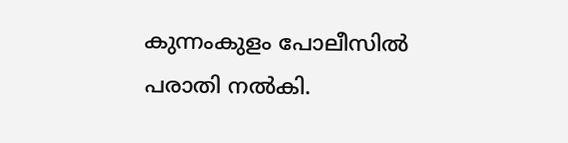കുന്നംകുളം പോലീസില്‍ പരാതി നല്‍കി.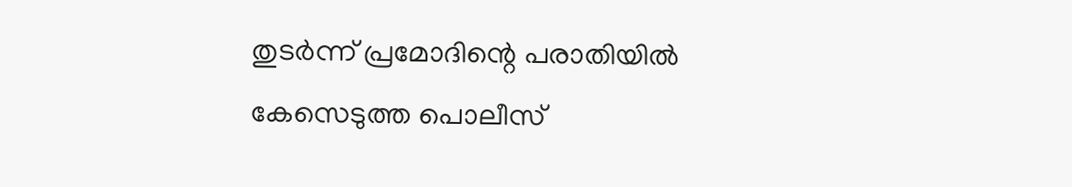തുടര്‍ന്ന് പ്രമോദിന്റെ പരാതിയില്‍ കേസെടുത്ത പൊലീസ്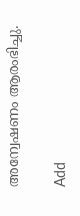അന്വേഷണം ആരംഭിച്ചു.

Add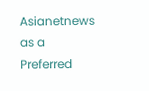Asianetnews as a Preferred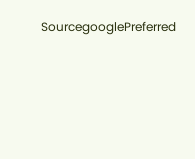SourcegooglePreferred